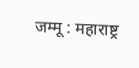जम्मू : महाराष्ट्र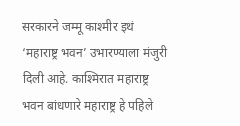सरकारने जम्मू काश्मीर इथं ‘महाराष्ट्र भवन’ उभारण्याला मंजुरी दिली आहे. काश्मिरात महाराष्ट्र भवन बांधणारे महाराष्ट्र हे पहिले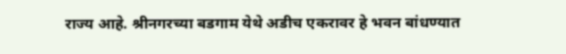राज्य आहे. श्रीनगरच्या बडगाम येथे अडीच एकरावर हे भवन बांधण्यात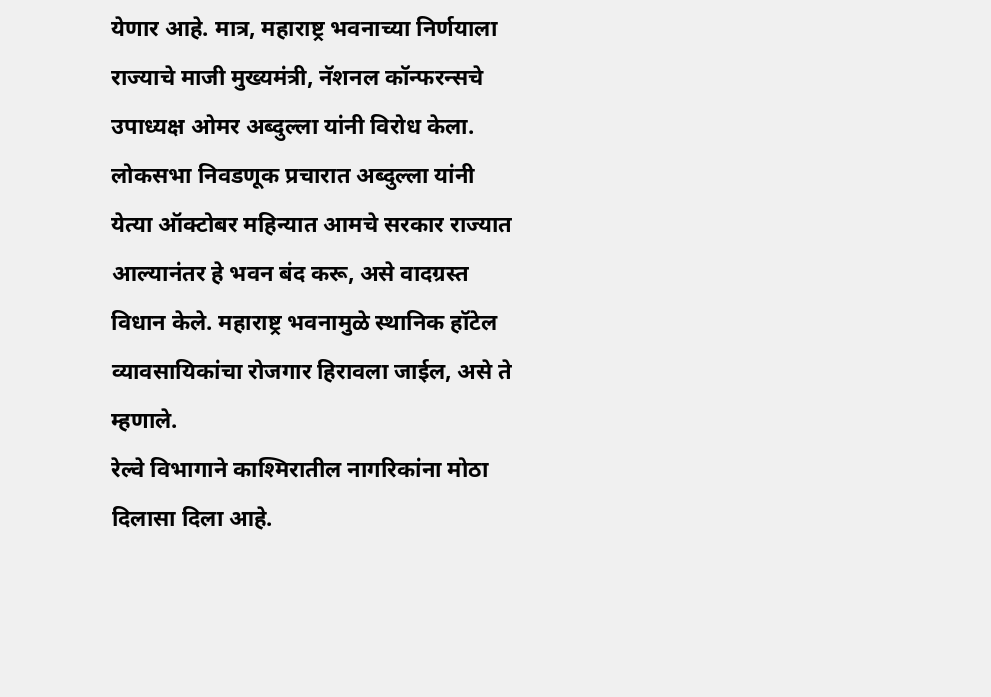येणार आहे. मात्र, महाराष्ट्र भवनाच्या निर्णयाला राज्याचे माजी मुख्यमंत्री, नॅशनल कॉन्फरन्सचे उपाध्यक्ष ओमर अब्दुल्ला यांनी विरोध केला.
लोकसभा निवडणूक प्रचारात अब्दुल्ला यांनी येत्या ऑक्टोबर महिन्यात आमचे सरकार राज्यात आल्यानंतर हे भवन बंद करू, असे वादग्रस्त विधान केले. महाराष्ट्र भवनामुळे स्थानिक हॉटेल व्यावसायिकांचा रोजगार हिरावला जाईल, असे ते म्हणाले.
रेल्वे विभागाने काश्मिरातील नागरिकांना मोठा दिलासा दिला आहे.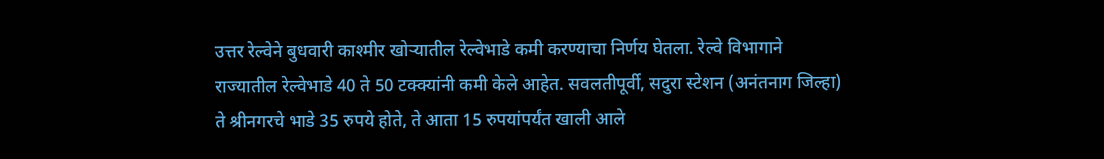उत्तर रेल्वेने बुधवारी काश्मीर खोऱ्यातील रेल्वेभाडे कमी करण्याचा निर्णय घेतला. रेल्वे विभागाने राज्यातील रेल्वेभाडे 40 ते 50 टक्क्यांनी कमी केले आहेत. सवलतीपूर्वी, सदुरा स्टेशन (अनंतनाग जिल्हा) ते श्रीनगरचे भाडे 35 रुपये होते, ते आता 15 रुपयांपर्यंत खाली आले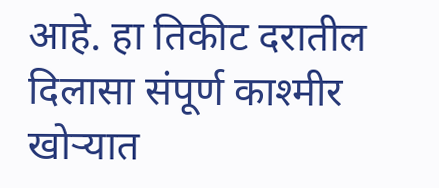आहे. हा तिकीट दरातील दिलासा संपूर्ण काश्मीर खोऱ्यात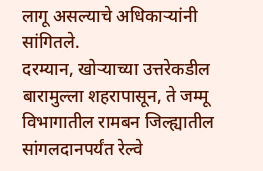लागू असल्याचे अधिकाऱ्यांनी सांगितले.
दरम्यान, खोऱ्याच्या उत्तरेकडील बारामुल्ला शहरापासून, ते जम्मू विभागातील रामबन जिल्ह्यातील सांगलदानपर्यंत रेल्वे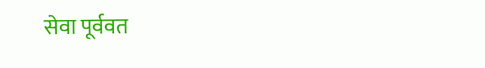सेवा पूर्ववत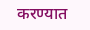करण्यात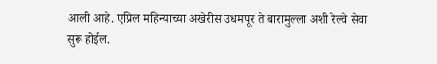आली आहे. एप्रिल महिन्याच्या अखेरीस उधमपूर ते बारामुल्ला अशी रेल्वे सेवा सुरू होईल.